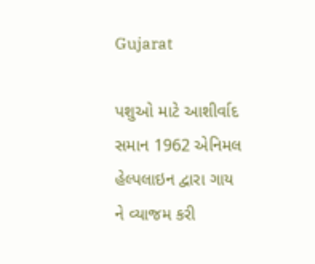Gujarat

પશુઓ માટે આશીર્વાદ સમાન 1962 એનિમલ હેલ્પલાઇન દ્વારા ગાય ને વ્યાજમ કરી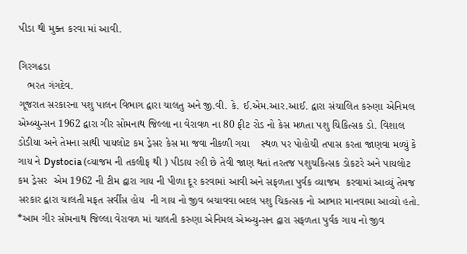પીડા થી મુક્ત કરવા માં આવી.

ગિરગઢડા
   ભરત ગંગદેવ.
ગૂજરાત સરકારના પશુ પાલન વિભાગ દ્વારા ચાલતુ અને જી.વી. કે. ઈ.એમ.આર.આઈ. દ્વારા સંચાલિત કરુણા એનિમલ એમ્બ્યુન્સન 1962 દ્વારા ગીર સોમનાથ જિલ્લા ના વેરાવળ ના 80 ફીટ રોડ નો કેસ મળતા પશુ ચિકિત્સક ડો. વિશાલ ડોડીયા અને તેમના સાથી પાયલોટ કમ ડ્રેસર કેસ મા જવા નીકળી ગયા    સ્થળ પર પોહોચી તપાસ કરતા જાણવા મળ્યું કે ગાય ને Dystocia (વ્યાજમ ની તકલીફ થી ) પીડાય રહી છે તેવી જાણ થતાં તરતજ પશુચકિત્સક ડોકટરે અને પાયલોટ કમ ડ્રેસર  એમ 1962 ની ટીમ દ્વારા ગાય ની પીળા દૂર કરવામાં આવી અને સફળતા પુર્વક વ્યાજમ  કરવામાં આવ્યું તેમજ સરકાર દ્વારા ચાલતી મફત સર્વીસ હોય  ની ગાય નો જીવ બચાવવા બદલ પશુ ચિકત્સક નો આભાર માનવામા આવ્યો હતો.
*આમ ગીર સોમનાથ જિલ્લા વેરાવળ માં ચાલતી કરુણા એનિમલ એમ્બ્યુન્સન દ્વારા સફળતા પુર્વક ગાય નો જીવ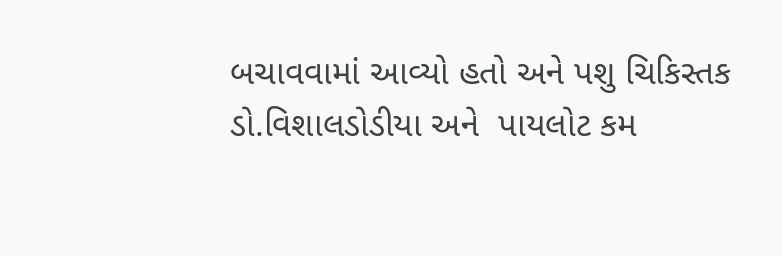બચાવવામાં આવ્યો હતો અને પશુ ચિકિસ્તક ડો.વિશાલડોડીયા અને  પાયલોટ કમ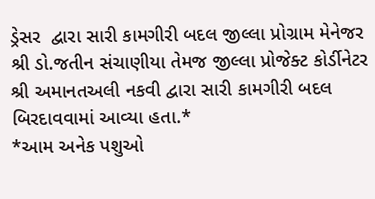ડ્રેસર  દ્વારા સારી કામગીરી બદલ જીલ્લા પ્રોગ્રામ મેનેજર શ્રી ડો.જતીન સંચાણીયા તેમજ જીલ્લા પ્રોજેક્ટ કોર્ડીનેટર શ્રી અમાનતઅલી નકવી દ્વારા સારી કામગીરી બદલ બિરદાવવામાં આવ્યા હતા.*
*આમ અનેક પશુઓ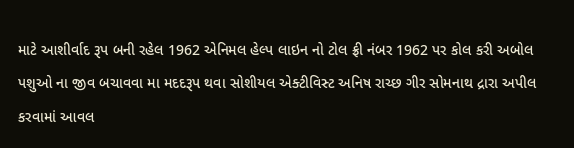માટે આશીર્વાદ રૂપ બની રહેલ 1962 એનિમલ હેલ્પ લાઇન નો ટોલ ફ્રી નંબર 1962 પર કોલ કરી અબોલ પશુઓ ના જીવ બચાવવા મા મદદરૂપ થવા સોશીયલ એક્ટીવિસ્ટ અનિષ રાચ્છ ગીર સોમનાથ દ્રારા અપીલ કરવામાં આવલ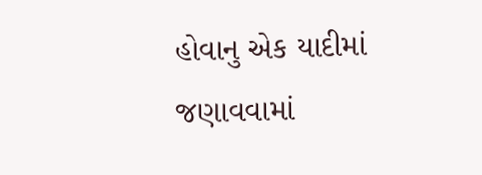હોવાનુ એક યાદીમાં જણાવવામાં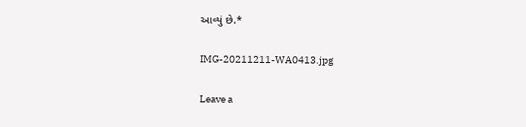આવ્યું છે.*

IMG-20211211-WA0413.jpg

Leave a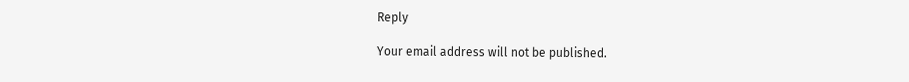Reply

Your email address will not be published.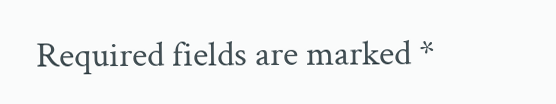Required fields are marked *